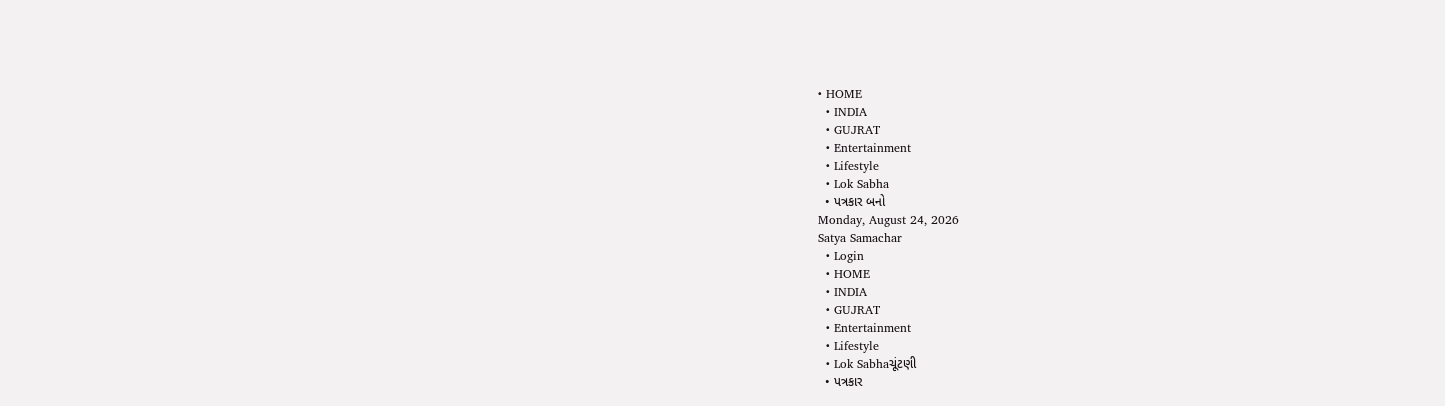• HOME
  • INDIA
  • GUJRAT
  • Entertainment
  • Lifestyle
  • Lok Sabha
  • પત્રકાર બનો
Monday, August 24, 2026
Satya Samachar
  • Login
  • HOME
  • INDIA
  • GUJRAT
  • Entertainment
  • Lifestyle
  • Lok Sabhaચૂંટણી
  • પત્રકાર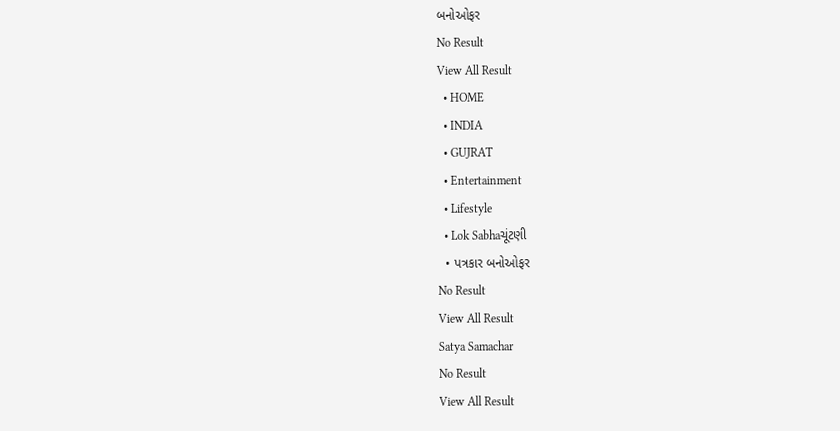બનોઓફર
No Result
View All Result
  • HOME
  • INDIA
  • GUJRAT
  • Entertainment
  • Lifestyle
  • Lok Sabhaચૂંટણી
  • પત્રકાર બનોઓફર
No Result
View All Result
Satya Samachar
No Result
View All Result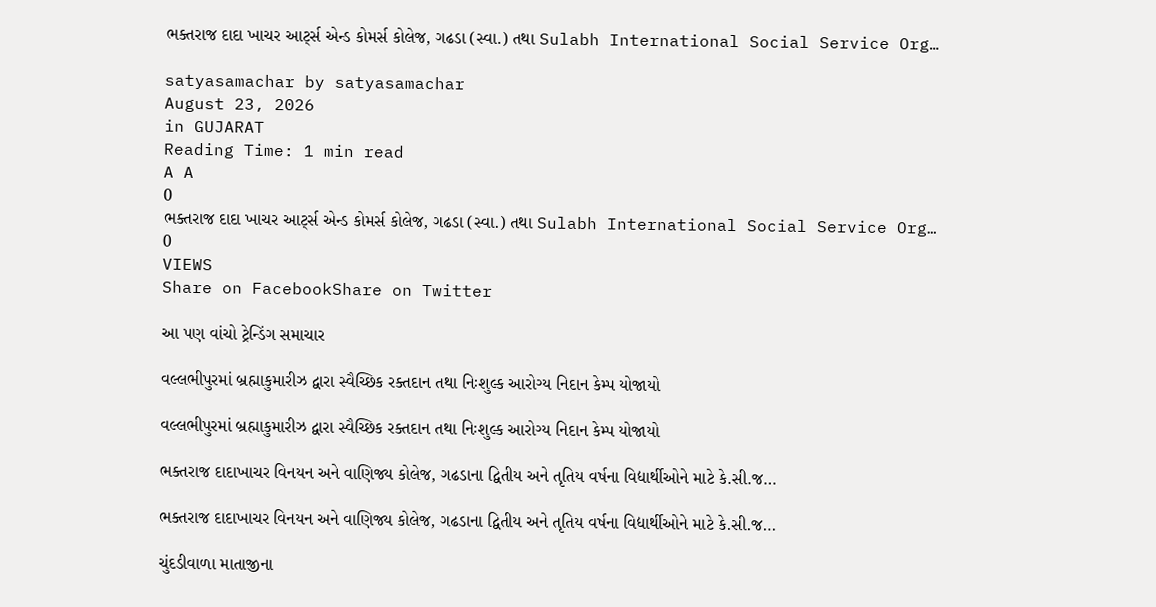ભક્તરાજ દાદા ખાચર આર્ટ્સ એન્ડ કોમર્સ કોલેજ, ગઢડા (સ્વા.) તથા Sulabh International Social Service Org…

satyasamachar by satyasamachar
August 23, 2026
in GUJARAT
Reading Time: 1 min read
A A
0
ભક્તરાજ દાદા ખાચર આર્ટ્સ એન્ડ કોમર્સ કોલેજ, ગઢડા (સ્વા.) તથા Sulabh International Social Service Org…
0
VIEWS
Share on FacebookShare on Twitter

આ પણ વાંચો ટ્રેન્ડિંગ સમાચાર

વલ્લભીપુરમાં બ્રહ્માકુમારીઝ દ્વારા સ્વૈચ્છિક રક્તદાન તથા નિઃશુલ્ક આરોગ્ય નિદાન કેમ્પ યોજાયો

વલ્લભીપુરમાં બ્રહ્માકુમારીઝ દ્વારા સ્વૈચ્છિક રક્તદાન તથા નિઃશુલ્ક આરોગ્ય નિદાન કેમ્પ યોજાયો

ભક્તરાજ દાદાખાચર વિનયન અને વાણિજ્ય કોલેજ, ગઢડાના દ્વિતીય અને તૃતિય વર્ષના વિદ્યાર્થીઓને માટે કે.સી.જ…

ભક્તરાજ દાદાખાચર વિનયન અને વાણિજ્ય કોલેજ, ગઢડાના દ્વિતીય અને તૃતિય વર્ષના વિદ્યાર્થીઓને માટે કે.સી.જ…

ચુંદડીવાળા માતાજીના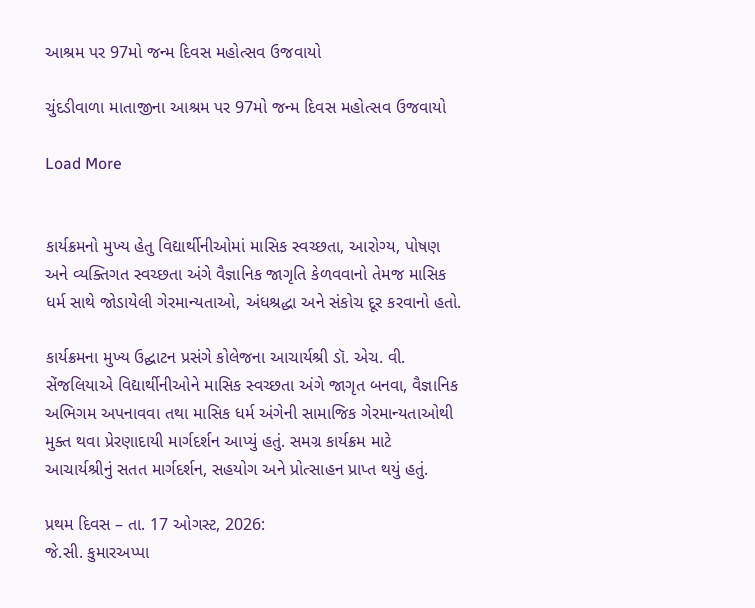આશ્રમ પર 97મો જન્મ દિવસ મહોત્સવ ઉજવાયો

ચુંદડીવાળા માતાજીના આશ્રમ પર 97મો જન્મ દિવસ મહોત્સવ ઉજવાયો

Load More


કાર્યક્રમનો મુખ્ય હેતુ વિદ્યાર્થીનીઓમાં માસિક સ્વચ્છતા, આરોગ્ય, પોષણ અને વ્યક્તિગત સ્વચ્છતા અંગે વૈજ્ઞાનિક જાગૃતિ કેળવવાનો તેમજ માસિક ધર્મ સાથે જોડાયેલી ગેરમાન્યતાઓ, અંધશ્રદ્ધા અને સંકોચ દૂર કરવાનો હતો.

કાર્યક્રમના મુખ્ય ઉદ્ઘાટન પ્રસંગે કોલેજના આચાર્યશ્રી ડૉ. એચ. વી. સેંજલિયાએ વિદ્યાર્થીનીઓને માસિક સ્વચ્છતા અંગે જાગૃત બનવા, વૈજ્ઞાનિક અભિગમ અપનાવવા તથા માસિક ધર્મ અંગેની સામાજિક ગેરમાન્યતાઓથી મુક્ત થવા પ્રેરણાદાયી માર્ગદર્શન આપ્યું હતું. સમગ્ર કાર્યક્રમ માટે આચાર્યશ્રીનું સતત માર્ગદર્શન, સહયોગ અને પ્રોત્સાહન પ્રાપ્ત થયું હતું.

પ્રથમ દિવસ – તા. 17 ઓગસ્ટ, 2026:
જે.સી. કુમારઅપ્પા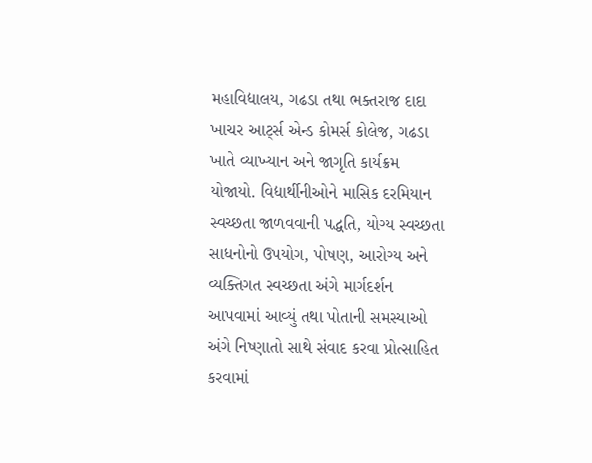મહાવિદ્યાલય, ગઢડા તથા ભક્તરાજ દાદા ખાચર આર્ટ્સ એન્ડ કોમર્સ કોલેજ, ગઢડા ખાતે વ્યાખ્યાન અને જાગૃતિ કાર્યક્રમ યોજાયો. વિદ્યાર્થીનીઓને માસિક દરમિયાન સ્વચ્છતા જાળવવાની પદ્ધતિ, યોગ્ય સ્વચ્છતા સાધનોનો ઉપયોગ, પોષણ, આરોગ્ય અને વ્યક્તિગત સ્વચ્છતા અંગે માર્ગદર્શન આપવામાં આવ્યું તથા પોતાની સમસ્યાઓ અંગે નિષ્ણાતો સાથે સંવાદ કરવા પ્રોત્સાહિત કરવામાં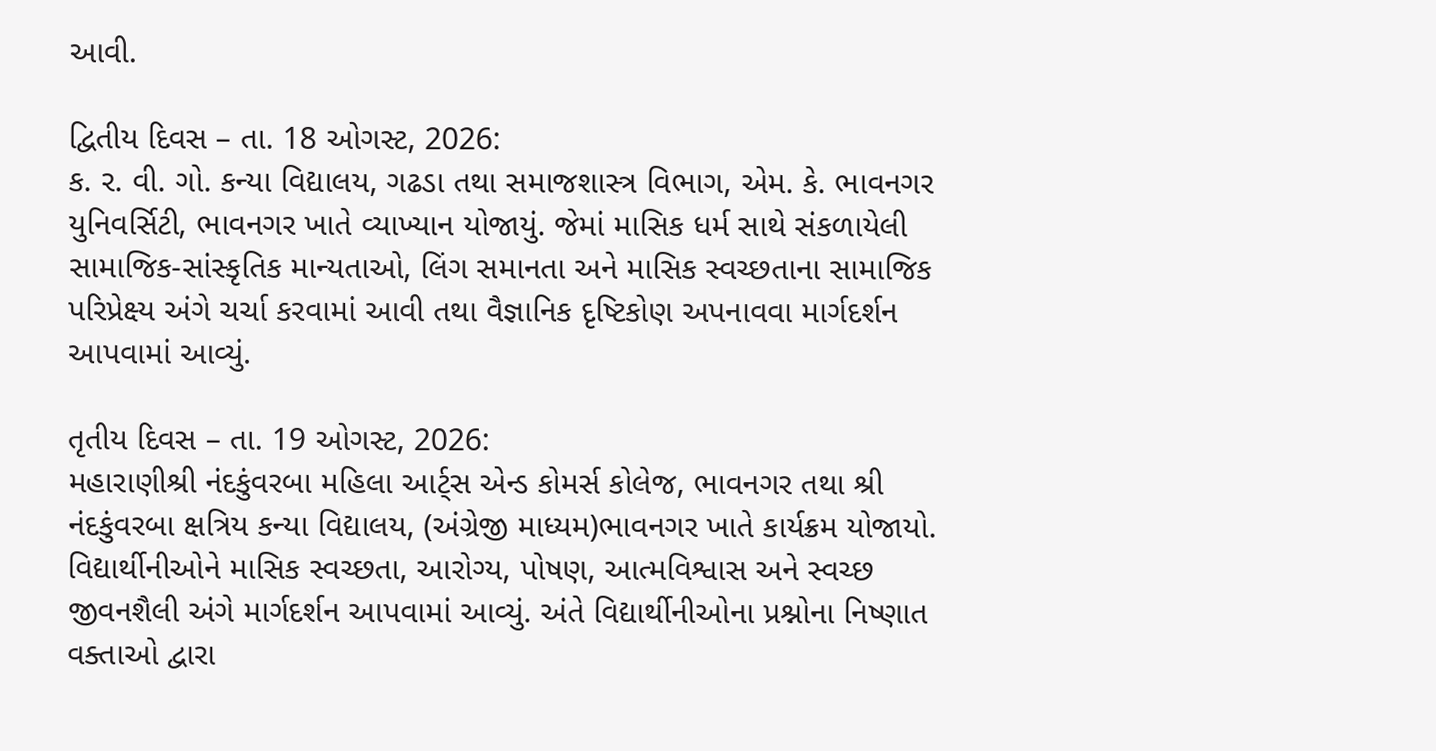આવી.

દ્વિતીય દિવસ – તા. 18 ઓગસ્ટ, 2026:
ક. ર. વી. ગો. કન્યા વિદ્યાલય, ગઢડા તથા સમાજશાસ્ત્ર વિભાગ, એમ. કે. ભાવનગર યુનિવર્સિટી, ભાવનગર ખાતે વ્યાખ્યાન યોજાયું. જેમાં માસિક ધર્મ સાથે સંકળાયેલી સામાજિક-સાંસ્કૃતિક માન્યતાઓ, લિંગ સમાનતા અને માસિક સ્વચ્છતાના સામાજિક પરિપ્રેક્ષ્ય અંગે ચર્ચા કરવામાં આવી તથા વૈજ્ઞાનિક દૃષ્ટિકોણ અપનાવવા માર્ગદર્શન આપવામાં આવ્યું.

તૃતીય દિવસ – તા. 19 ઓગસ્ટ, 2026:
મહારાણીશ્રી નંદકુંવરબા મહિલા આર્ટ્સ એન્ડ કોમર્સ કોલેજ, ભાવનગર તથા શ્રી નંદકુંવરબા ક્ષત્રિય કન્યા વિદ્યાલય, (અંગ્રેજી માધ્યમ)ભાવનગર ખાતે કાર્યક્રમ યોજાયો. વિદ્યાર્થીનીઓને માસિક સ્વચ્છતા, આરોગ્ય, પોષણ, આત્મવિશ્વાસ અને સ્વચ્છ જીવનશૈલી અંગે માર્ગદર્શન આપવામાં આવ્યું. અંતે વિદ્યાર્થીનીઓના પ્રશ્નોના નિષ્ણાત વક્તાઓ દ્વારા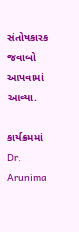સંતોષકારક જવાબો આપવામાં આવ્યા.

કાર્યક્રમમાં Dr. Arunima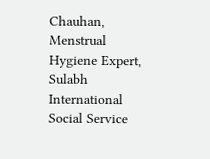Chauhan, Menstrual Hygiene Expert, Sulabh International Social Service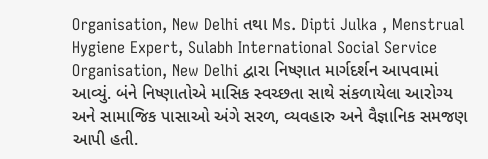Organisation, New Delhi તથા Ms. Dipti Julka , Menstrual Hygiene Expert, Sulabh International Social Service Organisation, New Delhi દ્વારા નિષ્ણાત માર્ગદર્શન આપવામાં આવ્યું. બંને નિષ્ણાતોએ માસિક સ્વચ્છતા સાથે સંકળાયેલા આરોગ્ય અને સામાજિક પાસાઓ અંગે સરળ, વ્યવહારુ અને વૈજ્ઞાનિક સમજણ આપી હતી.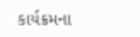કાર્યક્રમના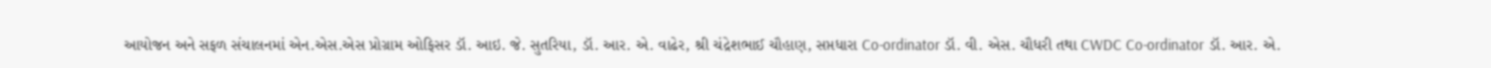આયોજન અને સફળ સંચાલનમાં એન.એસ.એસ પ્રોગ્રામ ઓફિસર ડૉ. આઇ. જે. સુતરિયા, ડૉ. આર. એ. વાઢેર, શ્રી ચંદ્રેશભાઈ ચૌહાણ, સપ્તધારા Co-ordinator ડૉ. વી. એસ. ચૌધરી તથા CWDC Co-ordinator ડૉ. આર. એ.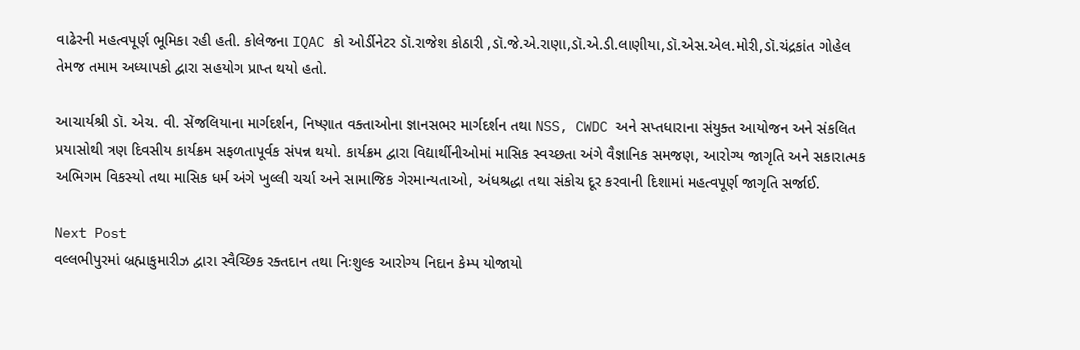વાઢેરની મહત્વપૂર્ણ ભૂમિકા રહી હતી. કોલેજના IQAC કો ઓર્ડીનેટર ડૉ.રાજેશ કોઠારી ,ડૉ.જે.એ.રાણા,ડૉ.એ.ડી.લાણીયા,ડૉ.એસ.એલ.મોરી,ડૉ.ચંદ્રકાંત ગોહેલ તેમજ તમામ અધ્યાપકો દ્વારા સહયોગ પ્રાપ્ત થયો હતો.

આચાર્યશ્રી ડૉ. એચ. વી. સેંજલિયાના માર્ગદર્શન, નિષ્ણાત વક્તાઓના જ્ઞાનસભર માર્ગદર્શન તથા NSS, CWDC અને સપ્તધારાના સંયુક્ત આયોજન અને સંકલિત પ્રયાસોથી ત્રણ દિવસીય કાર્યક્રમ સફળતાપૂર્વક સંપન્ન થયો. કાર્યક્રમ દ્વારા વિદ્યાર્થીનીઓમાં માસિક સ્વચ્છતા અંગે વૈજ્ઞાનિક સમજણ, આરોગ્ય જાગૃતિ અને સકારાત્મક અભિગમ વિકસ્યો તથા માસિક ધર્મ અંગે ખુલ્લી ચર્ચા અને સામાજિક ગેરમાન્યતાઓ, અંધશ્રદ્ધા તથા સંકોચ દૂર કરવાની દિશામાં મહત્વપૂર્ણ જાગૃતિ સર્જાઈ.

Next Post
વલ્લભીપુરમાં બ્રહ્માકુમારીઝ દ્વારા સ્વૈચ્છિક રક્તદાન તથા નિઃશુલ્ક આરોગ્ય નિદાન કેમ્પ યોજાયો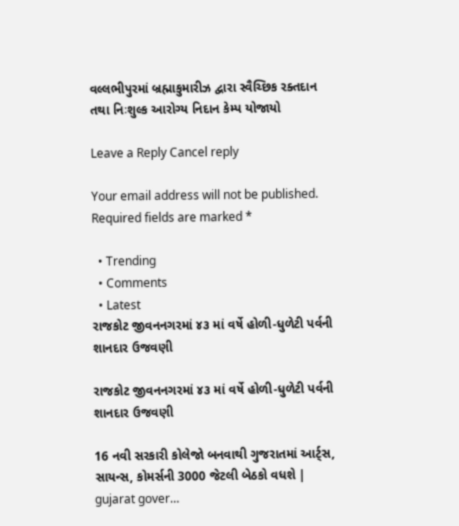વલ્લભીપુરમાં બ્રહ્માકુમારીઝ દ્વારા સ્વૈચ્છિક રક્તદાન તથા નિઃશુલ્ક આરોગ્ય નિદાન કેમ્પ યોજાયો

Leave a Reply Cancel reply

Your email address will not be published. Required fields are marked *

  • Trending
  • Comments
  • Latest
રાજકોટ જીવનનગરમાં ૪૩ માં વર્ષે હોળી-ધુળેટી પર્વની શાનદાર ઉજવણી

રાજકોટ જીવનનગરમાં ૪૩ માં વર્ષે હોળી-ધુળેટી પર્વની શાનદાર ઉજવણી

16 નવી સરકારી કોલેજો બનવાથી ગુજરાતમાં આર્ટ્સ, સાયન્સ, કોમર્સની 3000 જેટલી બેઠકો વધશે | gujarat gover…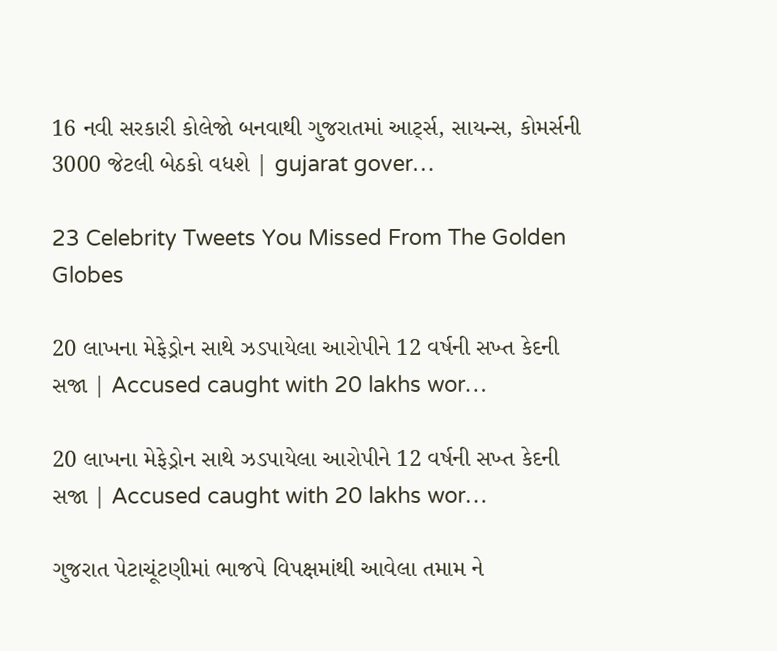16 નવી સરકારી કોલેજો બનવાથી ગુજરાતમાં આર્ટ્સ, સાયન્સ, કોમર્સની 3000 જેટલી બેઠકો વધશે | gujarat gover…

23 Celebrity Tweets You Missed From The Golden Globes

20 લાખના મેફેડ્રોન સાથે ઝડપાયેલા આરોપીને 12 વર્ષની સખ્ત કેદની સજા | Accused caught with 20 lakhs wor…

20 લાખના મેફેડ્રોન સાથે ઝડપાયેલા આરોપીને 12 વર્ષની સખ્ત કેદની સજા | Accused caught with 20 lakhs wor…

ગુજરાત પેટાચૂંટણીમાં ભાજપે વિપક્ષમાંથી આવેલા તમામ ને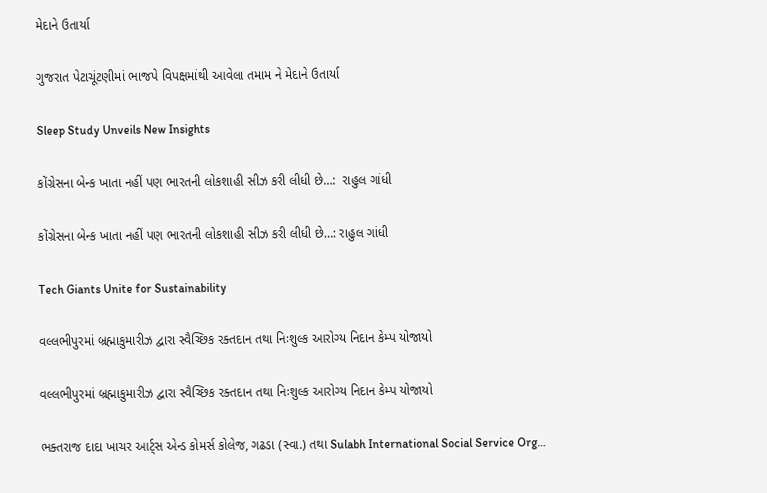મેદાને ઉતાર્યા

ગુજરાત પેટાચૂંટણીમાં ભાજપે વિપક્ષમાંથી આવેલા તમામ ને મેદાને ઉતાર્યા

Sleep Study Unveils New Insights

કોંગ્રેસના બેન્ક ખાતા નહીં પણ ભારતની લોકશાહી સીઝ કરી લીધી છે…:  રાહુલ ગાંધી

કોંગ્રેસના બેન્ક ખાતા નહીં પણ ભારતની લોકશાહી સીઝ કરી લીધી છે…: રાહુલ ગાંધી

Tech Giants Unite for Sustainability

વલ્લભીપુરમાં બ્રહ્માકુમારીઝ દ્વારા સ્વૈચ્છિક રક્તદાન તથા નિઃશુલ્ક આરોગ્ય નિદાન કેમ્પ યોજાયો

વલ્લભીપુરમાં બ્રહ્માકુમારીઝ દ્વારા સ્વૈચ્છિક રક્તદાન તથા નિઃશુલ્ક આરોગ્ય નિદાન કેમ્પ યોજાયો

ભક્તરાજ દાદા ખાચર આર્ટ્સ એન્ડ કોમર્સ કોલેજ, ગઢડા (સ્વા.) તથા Sulabh International Social Service Org…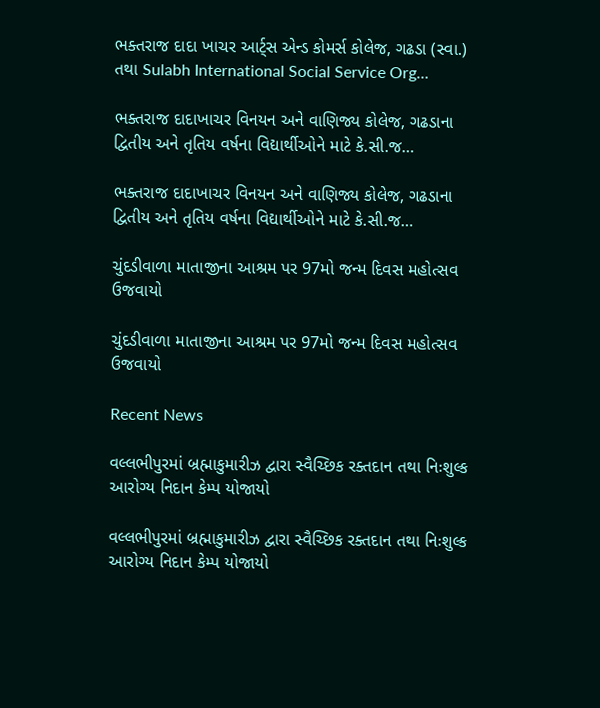ભક્તરાજ દાદા ખાચર આર્ટ્સ એન્ડ કોમર્સ કોલેજ, ગઢડા (સ્વા.) તથા Sulabh International Social Service Org…

ભક્તરાજ દાદાખાચર વિનયન અને વાણિજ્ય કોલેજ, ગઢડાના દ્વિતીય અને તૃતિય વર્ષના વિદ્યાર્થીઓને માટે કે.સી.જ…

ભક્તરાજ દાદાખાચર વિનયન અને વાણિજ્ય કોલેજ, ગઢડાના દ્વિતીય અને તૃતિય વર્ષના વિદ્યાર્થીઓને માટે કે.સી.જ…

ચુંદડીવાળા માતાજીના આશ્રમ પર 97મો જન્મ દિવસ મહોત્સવ ઉજવાયો

ચુંદડીવાળા માતાજીના આશ્રમ પર 97મો જન્મ દિવસ મહોત્સવ ઉજવાયો

Recent News

વલ્લભીપુરમાં બ્રહ્માકુમારીઝ દ્વારા સ્વૈચ્છિક રક્તદાન તથા નિઃશુલ્ક આરોગ્ય નિદાન કેમ્પ યોજાયો

વલ્લભીપુરમાં બ્રહ્માકુમારીઝ દ્વારા સ્વૈચ્છિક રક્તદાન તથા નિઃશુલ્ક આરોગ્ય નિદાન કેમ્પ યોજાયો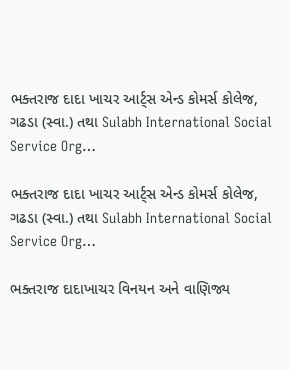ભક્તરાજ દાદા ખાચર આર્ટ્સ એન્ડ કોમર્સ કોલેજ, ગઢડા (સ્વા.) તથા Sulabh International Social Service Org…

ભક્તરાજ દાદા ખાચર આર્ટ્સ એન્ડ કોમર્સ કોલેજ, ગઢડા (સ્વા.) તથા Sulabh International Social Service Org…

ભક્તરાજ દાદાખાચર વિનયન અને વાણિજ્ય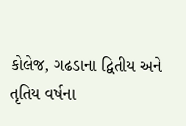કોલેજ, ગઢડાના દ્વિતીય અને તૃતિય વર્ષના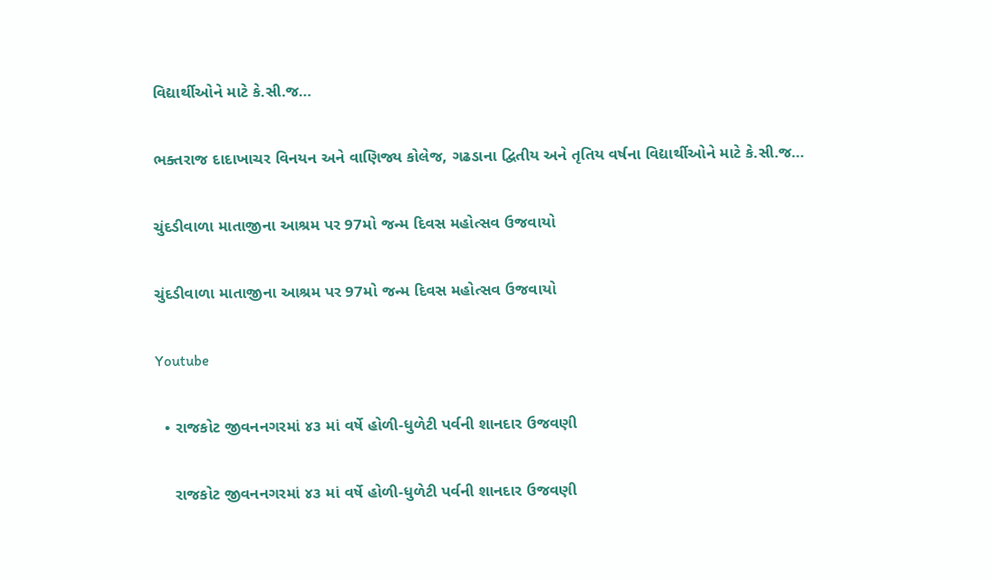વિદ્યાર્થીઓને માટે કે.સી.જ…

ભક્તરાજ દાદાખાચર વિનયન અને વાણિજ્ય કોલેજ, ગઢડાના દ્વિતીય અને તૃતિય વર્ષના વિદ્યાર્થીઓને માટે કે.સી.જ…

ચુંદડીવાળા માતાજીના આશ્રમ પર 97મો જન્મ દિવસ મહોત્સવ ઉજવાયો

ચુંદડીવાળા માતાજીના આશ્રમ પર 97મો જન્મ દિવસ મહોત્સવ ઉજવાયો

Youtube

  • રાજકોટ જીવનનગરમાં ૪૩ માં વર્ષે હોળી-ધુળેટી પર્વની શાનદાર ઉજવણી

    રાજકોટ જીવનનગરમાં ૪૩ માં વર્ષે હોળી-ધુળેટી પર્વની શાનદાર ઉજવણી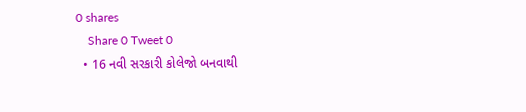0 shares
    Share 0 Tweet 0
  • 16 નવી સરકારી કોલેજો બનવાથી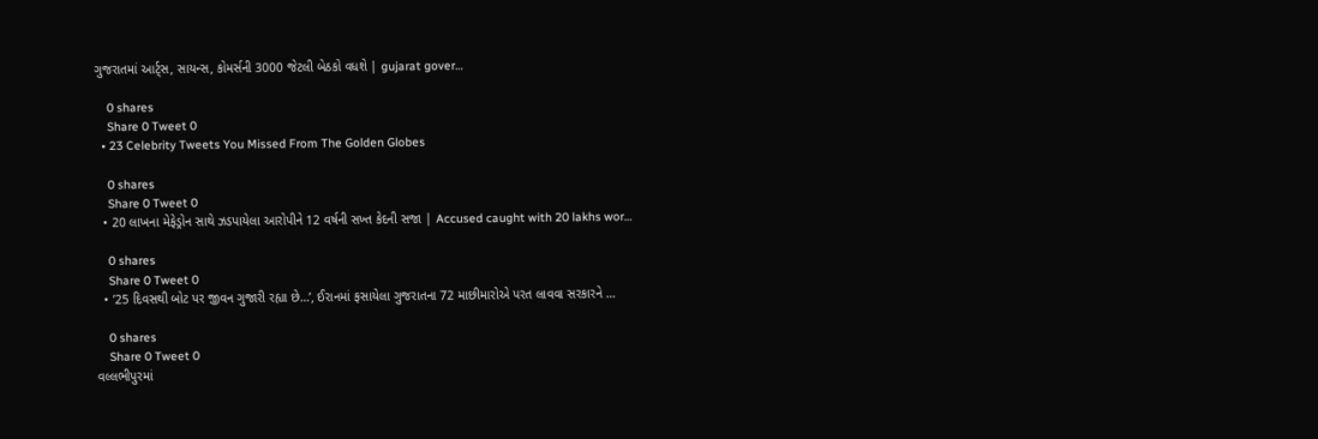ગુજરાતમાં આર્ટ્સ, સાયન્સ, કોમર્સની 3000 જેટલી બેઠકો વધશે | gujarat gover…

    0 shares
    Share 0 Tweet 0
  • 23 Celebrity Tweets You Missed From The Golden Globes

    0 shares
    Share 0 Tweet 0
  • 20 લાખના મેફેડ્રોન સાથે ઝડપાયેલા આરોપીને 12 વર્ષની સખ્ત કેદની સજા | Accused caught with 20 lakhs wor…

    0 shares
    Share 0 Tweet 0
  • ’25 દિવસથી બોટ પર જીવન ગુજારી રહ્યા છે…’, ઈરાનમાં ફસાયેલા ગુજરાતના 72 માછીમારોએ પરત લાવવા સરકારને …

    0 shares
    Share 0 Tweet 0
વલ્લભીપુરમાં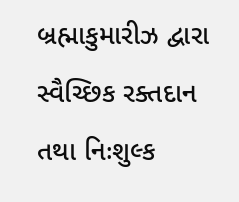બ્રહ્માકુમારીઝ દ્વારા સ્વૈચ્છિક રક્તદાન તથા નિઃશુલ્ક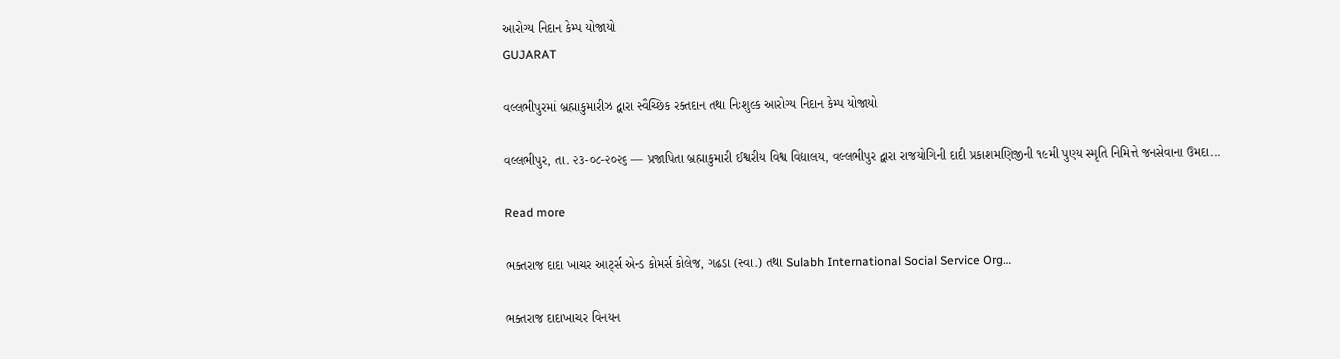આરોગ્ય નિદાન કેમ્પ યોજાયો
GUJARAT

વલ્લભીપુરમાં બ્રહ્માકુમારીઝ દ્વારા સ્વૈચ્છિક રક્તદાન તથા નિઃશુલ્ક આરોગ્ય નિદાન કેમ્પ યોજાયો

વલ્લભીપુર, તા. ૨૩-૦૮-૨૦૨૬ — પ્રજાપિતા બ્રહ્માકુમારી ઈશ્વરીય વિશ્વ વિદ્યાલય, વલ્લભીપુર દ્વારા રાજયોગિની દાદી પ્રકાશમણિજીની ૧૯મી પુણ્ય સ્મૃતિ નિમિત્તે જનસેવાના ઉમદા...

Read more

ભક્તરાજ દાદા ખાચર આર્ટ્સ એન્ડ કોમર્સ કોલેજ, ગઢડા (સ્વા.) તથા Sulabh International Social Service Org…

ભક્તરાજ દાદાખાચર વિનયન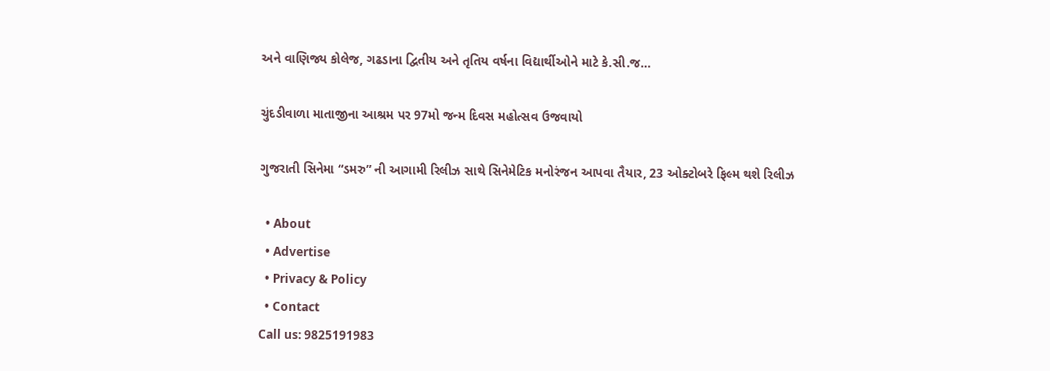અને વાણિજ્ય કોલેજ, ગઢડાના દ્વિતીય અને તૃતિય વર્ષના વિદ્યાર્થીઓને માટે કે.સી.જ…

ચુંદડીવાળા માતાજીના આશ્રમ પર 97મો જન્મ દિવસ મહોત્સવ ઉજવાયો

ગુજરાતી સિનેમા “ડમરુ” ની આગામી રિલીઝ સાથે સિનેમેટિક મનોરંજન આપવા તૈયાર, 23 ઓક્ટોબરે ફિલ્મ થશે રિલીઝ

  • About
  • Advertise
  • Privacy & Policy
  • Contact
Call us: 9825191983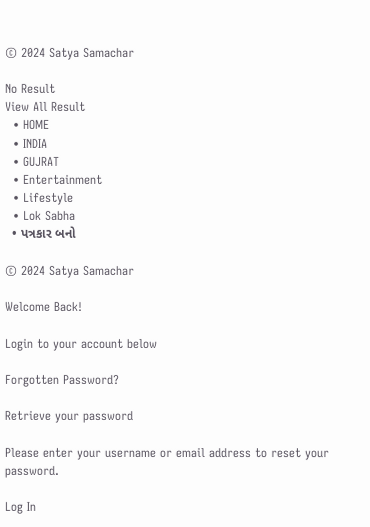© 2024 Satya Samachar

No Result
View All Result
  • HOME
  • INDIA
  • GUJRAT
  • Entertainment
  • Lifestyle
  • Lok Sabha
  • પત્રકાર બનો

© 2024 Satya Samachar

Welcome Back!

Login to your account below

Forgotten Password?

Retrieve your password

Please enter your username or email address to reset your password.

Log In